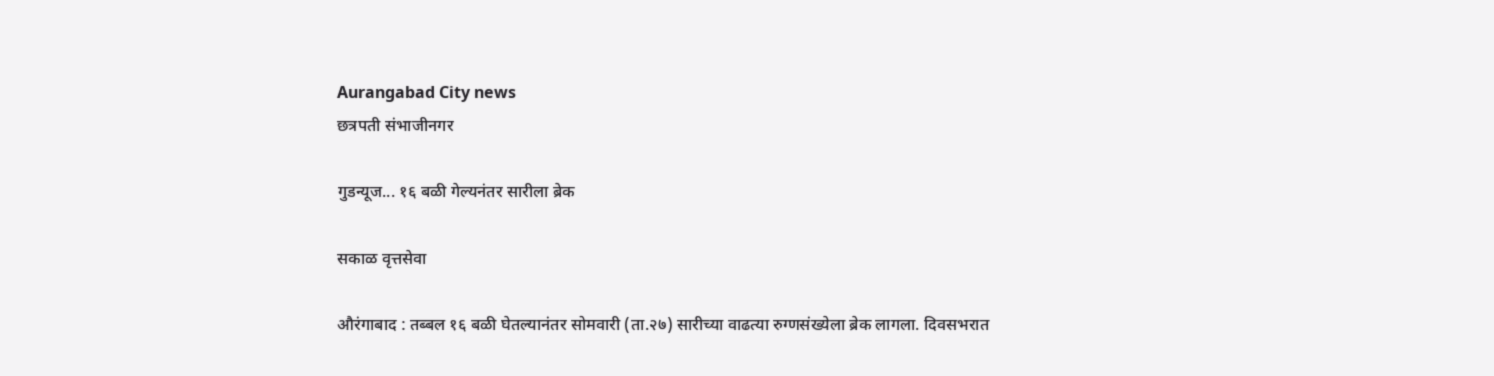Aurangabad City news
छत्रपती संभाजीनगर

गुडन्यूज... १६ बळी गेल्यनंतर सारीला ब्रेक

सकाळ वृत्तसेवा

औरंगाबाद : तब्बल १६ बळी घेतल्यानंतर सोमवारी (ता.२७) सारीच्या वाढत्या रुग्णसंख्येला ब्रेक लागला. दिवसभरात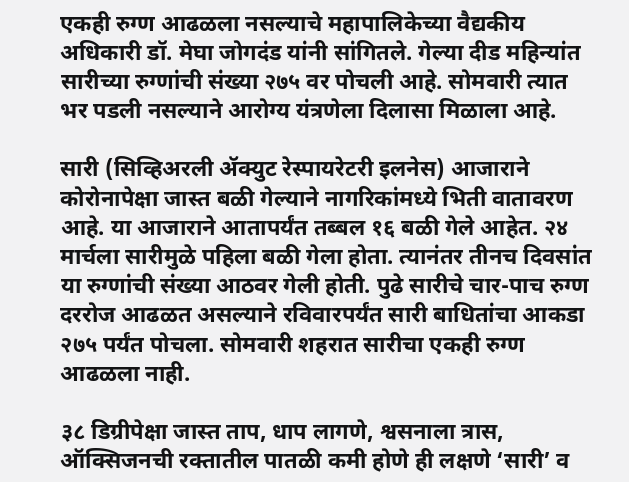एकही रुग्ण आढळला नसल्याचे महापालिकेच्या वैद्यकीय अधिकारी डॉ. मेघा जोगदंड यांनी सांगितले. गेल्या दीड महिन्यांत सारीच्या रुग्णांची संख्या २७५ वर पोचली आहे. सोमवारी त्यात भर पडली नसल्याने आरोग्य यंत्रणेला दिलासा मिळाला आहे.

सारी (सिव्हिअरली ॲक्युट रेस्पायरेटरी इलनेस) आजाराने कोरोनापेक्षा जास्त बळी गेल्याने नागरिकांमध्ये भिती वातावरण आहे. या आजाराने आतापर्यंत तब्बल १६ बळी गेले आहेत. २४ मार्चला सारीमुळे पहिला बळी गेला होता. त्यानंतर तीनच दिवसांत या रुग्णांची संख्या आठवर गेली होती. पुढे सारीचे चार-पाच रुग्ण दररोज आढळत असल्याने रविवारपर्यंत सारी बाधितांचा आकडा २७५ पर्यंत पोचला. सोमवारी शहरात सारीचा एकही रुग्ण आढळला नाही.

३८ डिग्रीपेक्षा जास्त ताप, धाप लागणे, श्वसनाला त्रास, ऑक्सिजनची रक्तातील पातळी कमी होणे ही लक्षणे ‘सारी’ व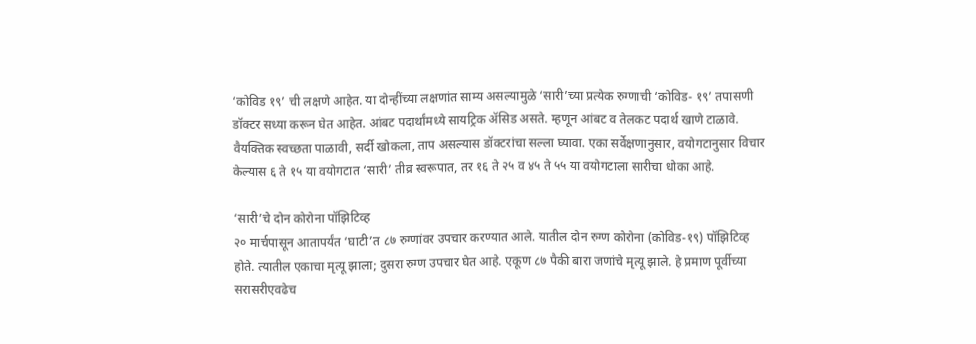‘कोविड १९’ ची लक्षणे आहेत. या दोन्हींच्या लक्षणांत साम्य असल्यामुळे ‘सारी’च्या प्रत्येक रुग्णाची ‘कोविड- १९’ तपासणी डॉक्टर सध्या करून घेत आहेत. आंबट पदार्थांमध्ये सायट्रिक ॲसिड असते. म्हणून आंबट व तेलकट पदार्थ खाणे टाळावे. वैयक्तिक स्वच्छता पाळावी, सर्दी खोकला, ताप असल्यास डॉक्टरांचा सल्ला घ्यावा. एका सर्वेक्षणानुसार, वयोगटानुसार विचार केल्यास ६ ते १५ या वयोगटात ‘सारी’ तीव्र स्वरूपात, तर १६ ते २५ व ४५ ते ५५ या वयोगटाला सारीचा धोका आहे.

‘सारी’चे दोन कोरोना पॉझिटिव्ह
२० मार्चपासून आतापर्यंत ‘घाटी’त ८७ रुग्णांवर उपचार करण्यात आले. यातील दोन रुग्ण कोरोना (कोविड-१९) पॉझिटिव्ह होते. त्यातील एकाचा मृत्यू झाला; दुसरा रुग्ण उपचार घेत आहे. एकूण ८७ पैकी बारा जणांचे मृत्यू झाले. हे प्रमाण पूर्वीच्या सरासरीएवढेच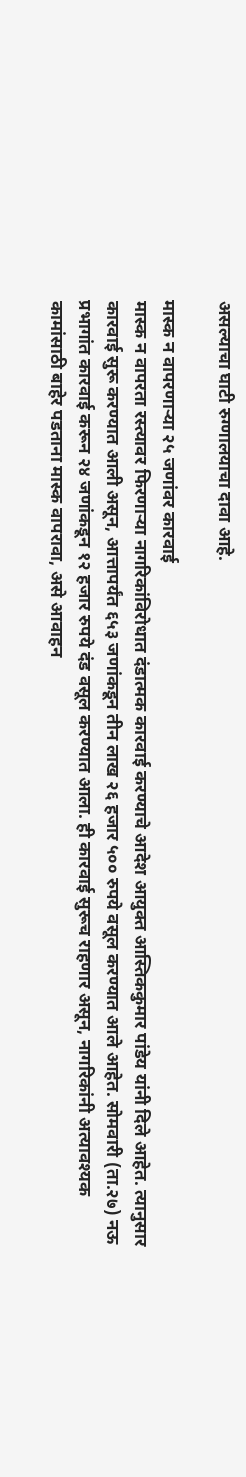असल्याचा घाटी रुग्णालयाचा दावा आहे.

मास्क न वापरणाऱ्या २५ जणांवर कारवाई
मास्क न वापरता रस्त्यावर फिरणाऱ्या नागरिकांविरोधात दंडात्मक कारवाई करण्याचे आदेश आयुक्त आस्तिककुमार पांडेय यांनी दिले आहेत. त्यानुसार कारवाई सुरू करण्यात आली असून, आत्तापर्यंत ६५३ जणांकडून तीन लाख २६ हजार ५०० रुपये वसूल करण्यात आले आहेत. सोमवारी (ता.२७) नऊ प्रभागांत कारवाई करून २४ जणांकडून १२ हजार रुपये दंड वसूल करण्यात आला. ही कारवाई सुरूच राहणार असून, नागरिकांनी अत्यावश्‍यक कामांसाठी बाहेर पडताना मास्‍क वापरावा, असे आवाहन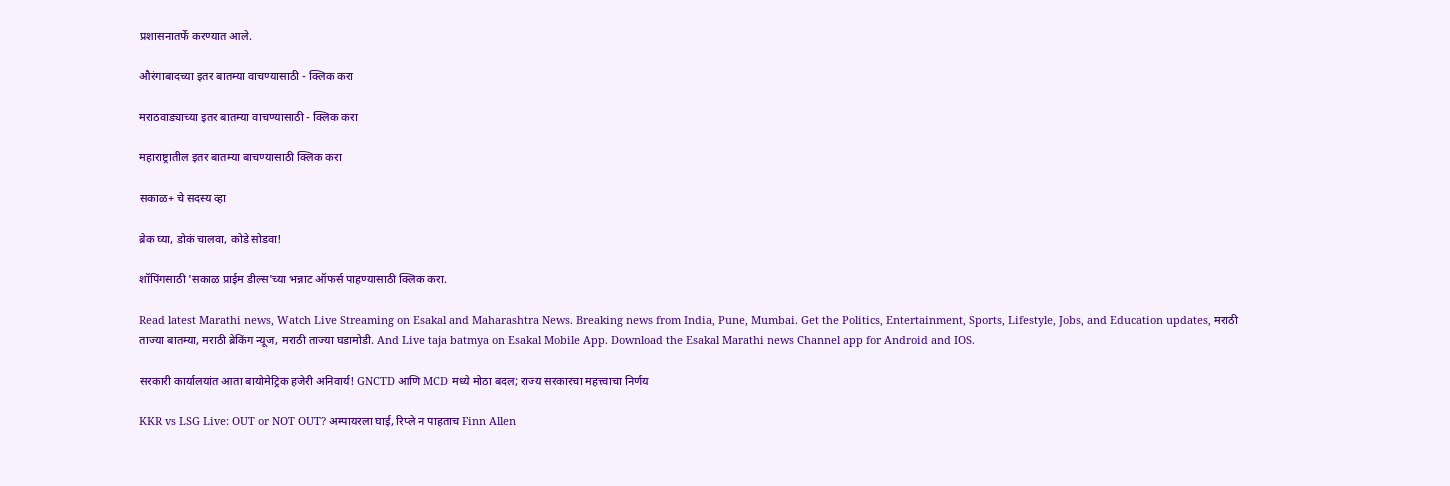प्रशासनातर्फे करण्यात आले.

औरंगाबादच्या इतर बातम्या वाचण्यासाठी - क्लिक करा

मराठवाड्याच्या इतर बातम्या वाचण्यासाठी - क्लिक करा

महाराष्ट्रातील इतर बातम्या बाचण्यासाठी क्लिक करा

सकाळ+ चे सदस्य व्हा

ब्रेक घ्या, डोकं चालवा, कोडे सोडवा!

शॉपिंगसाठी 'सकाळ प्राईम डील्स'च्या भन्नाट ऑफर्स पाहण्यासाठी क्लिक करा.

Read latest Marathi news, Watch Live Streaming on Esakal and Maharashtra News. Breaking news from India, Pune, Mumbai. Get the Politics, Entertainment, Sports, Lifestyle, Jobs, and Education updates, मराठी ताज्या बातम्या, मराठी ब्रेकिंग न्यूज, मराठी ताज्या घडामोडी. And Live taja batmya on Esakal Mobile App. Download the Esakal Marathi news Channel app for Android and IOS.

सरकारी कार्यालयांत आता बायोमेट्रिक हजेरी अनिवार्य! GNCTD आणि MCD मध्ये मोठा बदल; राज्य सरकारचा महत्त्वाचा निर्णय

KKR vs LSG Live: OUT or NOT OUT? अम्पायरला घाई, रिप्ले न पाहताच Finn Allen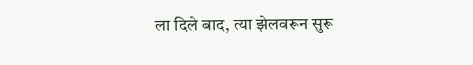ला दिले बाद, त्या झेलवरून सुरू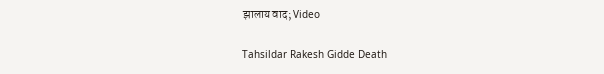झालाय वाद; Video

Tahsildar Rakesh Gidde Death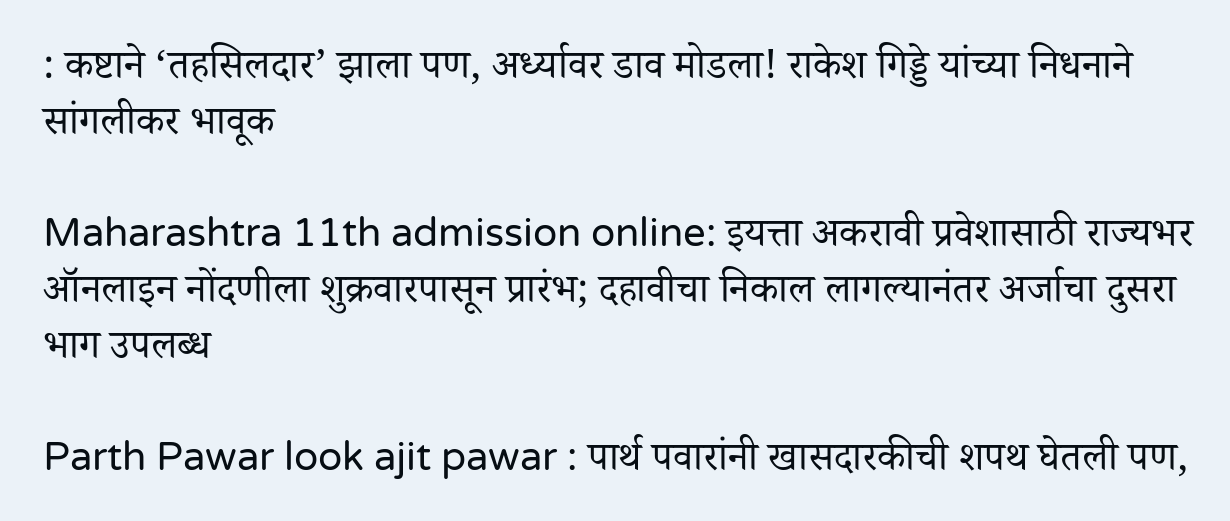: कष्टाने ‘तहसिलदार’ झाला पण, अर्ध्यावर डाव मोडला! राकेश गिड्डे यांच्या निधनाने सांगलीकर भावूक

Maharashtra 11th admission online: इयत्ता अकरावी प्रवेशासाठी राज्यभर ऑनलाइन नोंदणीला शुक्रवारपासून प्रारंभ; दहावीचा निकाल लागल्यानंतर अर्जाचा दुसरा भाग उपलब्ध

Parth Pawar look ajit pawar : पार्थ पवारांनी खासदारकीची शपथ घेतली पण,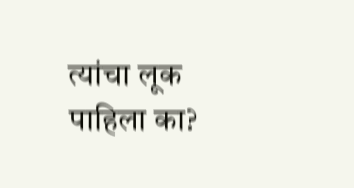त्यांचा लूक पाहिला का?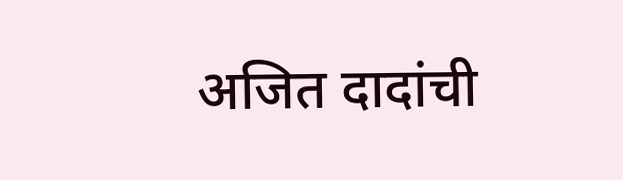अजित दादांची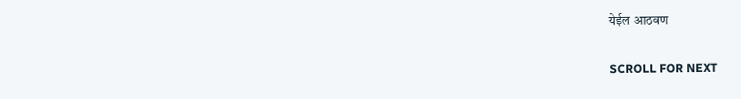येईल आठवण

SCROLL FOR NEXT